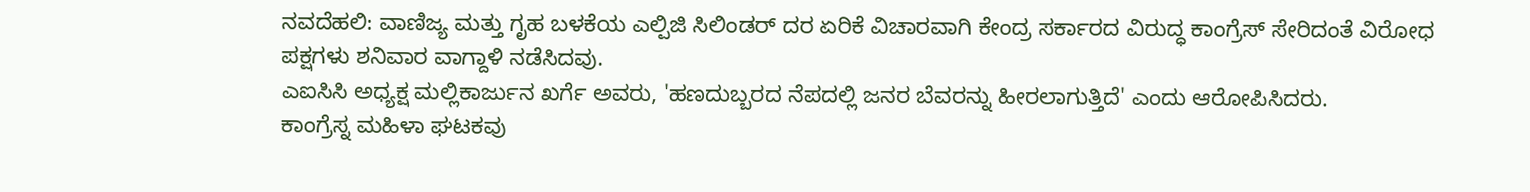ನವದೆಹಲಿ: ವಾಣಿಜ್ಯ ಮತ್ತು ಗೃಹ ಬಳಕೆಯ ಎಲ್ಪಿಜಿ ಸಿಲಿಂಡರ್ ದರ ಏರಿಕೆ ವಿಚಾರವಾಗಿ ಕೇಂದ್ರ ಸರ್ಕಾರದ ವಿರುದ್ಧ ಕಾಂಗ್ರೆಸ್ ಸೇರಿದಂತೆ ವಿರೋಧ ಪಕ್ಷಗಳು ಶನಿವಾರ ವಾಗ್ದಾಳಿ ನಡೆಸಿದವು.
ಎಐಸಿಸಿ ಅಧ್ಯಕ್ಷ ಮಲ್ಲಿಕಾರ್ಜುನ ಖರ್ಗೆ ಅವರು, 'ಹಣದುಬ್ಬರದ ನೆಪದಲ್ಲಿ ಜನರ ಬೆವರನ್ನು ಹೀರಲಾಗುತ್ತಿದೆ' ಎಂದು ಆರೋಪಿಸಿದರು.
ಕಾಂಗ್ರೆಸ್ನ ಮಹಿಳಾ ಘಟಕವು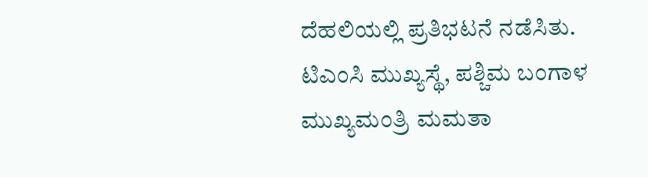ದೆಹಲಿಯಲ್ಲಿ ಪ್ರತಿಭಟನೆ ನಡೆಸಿತು.
ಟಿಎಂಸಿ ಮುಖ್ಯಸ್ಥೆ, ಪಶ್ಚಿಮ ಬಂಗಾಳ ಮುಖ್ಯಮಂತ್ರಿ ಮಮತಾ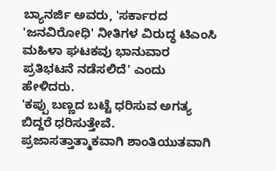ಬ್ಯಾನರ್ಜಿ ಅವರು, 'ಸರ್ಕಾರದ 'ಜನವಿರೋಧಿ' ನೀತಿಗಳ ವಿರುದ್ಧ ಟಿಎಂಸಿ ಮಹಿಳಾ ಘಟಕವು ಭಾನುವಾರ ಪ್ರತಿಭಟನೆ ನಡೆಸಲಿದೆ' ಎಂದು ಹೇಳಿದರು.
'ಕಪ್ಪು ಬಣ್ಣದ ಬಟ್ಟೆ ಧರಿಸುವ ಅಗತ್ಯ ಬಿದ್ದರೆ ಧರಿಸುತ್ತೇವೆ. ಪ್ರಜಾಸತ್ತಾತ್ಮಾಕವಾಗಿ ಶಾಂತಿಯುತವಾಗಿ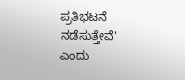ಪ್ರತಿಭಟನೆ ನಡೆಸುತ್ತೇವೆ' ಎಂದು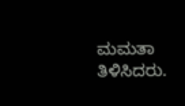ಮಮತಾ ತಿಳಿಸಿದರು.